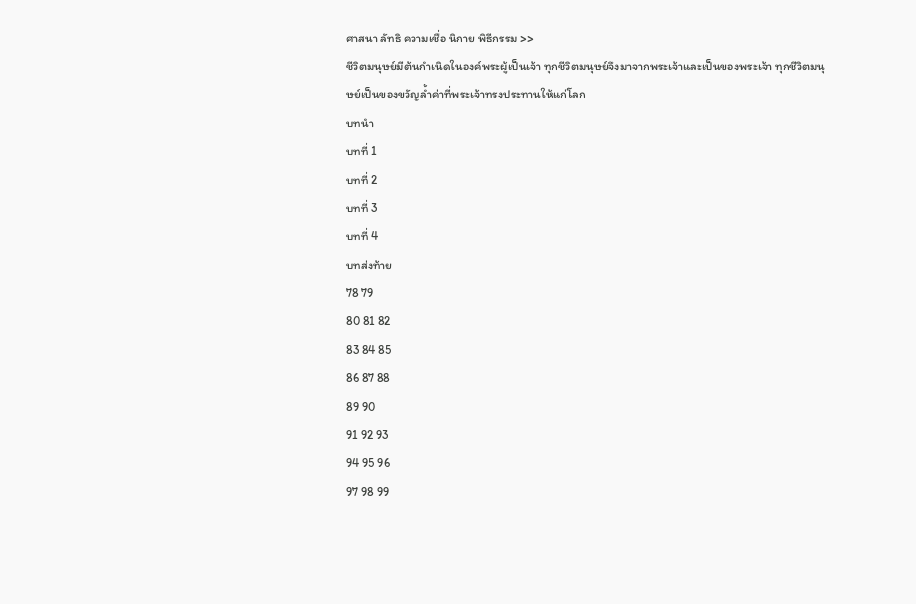ศาสนา ลัทธิ ความเชื่อ นิกาย พิธีกรรม >>
ชีวิตมนุษย์มีต้นกำเนิดในองค์พระผู้เป็นเจ้า ทุกชีวิตมนุษย์จึงมาจากพระเจ้าและเป็นของพระเจ้า ทุกชีวิตมนุษย์เป็นของขวัญล้ำค่าที่พระเจ้าทรงประทานให้แก่โลก
บทนำ
บทที่ 1
บทที่ 2
บทที่ 3
บทที่ 4
บทส่งท้าย
78 79
80 81 82
83 84 85
86 87 88
89 90
91 92 93
94 95 96
97 98 99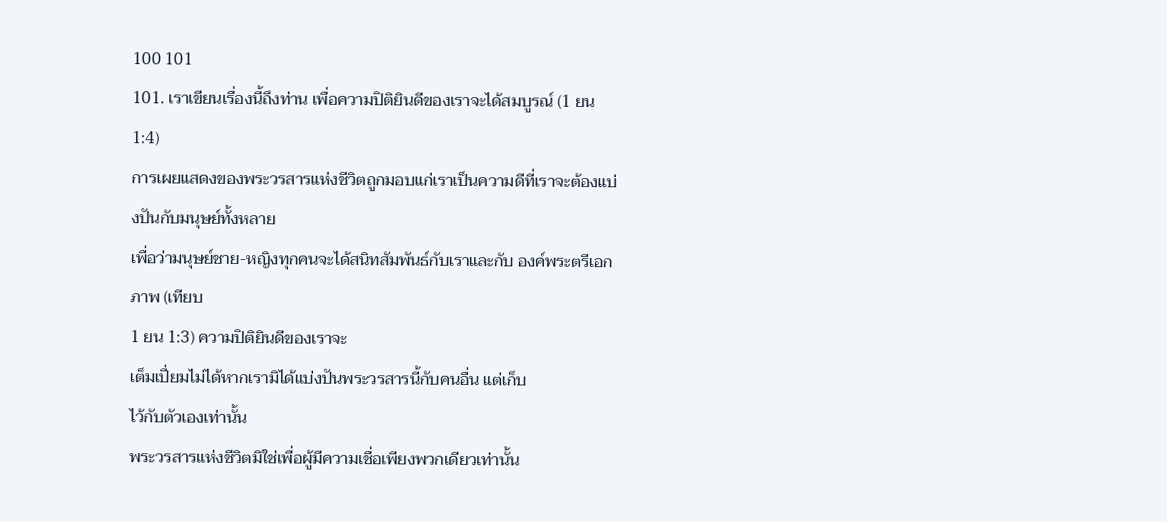100 101
101. เราเขียนเรื่องนี้ถึงท่าน เพื่อความปิติยินดีของเราจะได้สมบูรณ์ (1 ยน
1:4)
การเผยแสดงของพระวรสารแห่งชีวิตถูกมอบแก่เราเป็นความดีที่เราจะต้องแบ่งปันกับมนุษย์ทั้งหลาย
เพื่อว่ามนุษย์ชาย-หญิงทุกคนจะได้สนิทสัมพันธ์กับเราและกับ องค์พระตรีเอกภาพ (เทียบ
1 ยน 1:3) ความปิติยินดีของเราจะ
เต็มเปี่ยมไม่ได้หากเรามิได้แบ่งปันพระวรสารนี้กับคนอื่น แต่เก็บ
ไว้กับตัวเองเท่านั้น
พระวรสารแห่งชีวิตมิใช่เพื่อผู้มีความเชื่อเพียงพวกเดียวเท่านั้น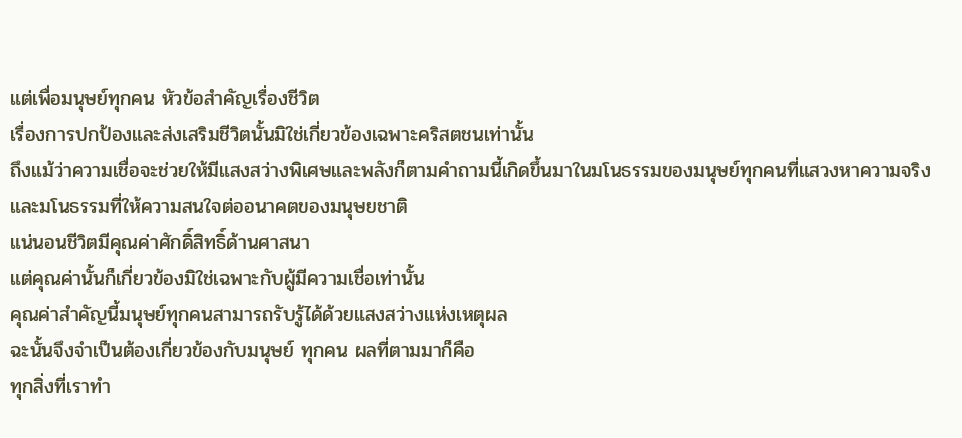แต่เพื่อมนุษย์ทุกคน หัวข้อสำคัญเรื่องชีวิต
เรื่องการปกป้องและส่งเสริมชีวิตนั้นมิใช่เกี่ยวข้องเฉพาะคริสตชนเท่านั้น
ถึงแม้ว่าความเชื่อจะช่วยให้มีแสงสว่างพิเศษและพลังก็ตามคำถามนี้เกิดขึ้นมาในมโนธรรมของมนุษย์ทุกคนที่แสวงหาความจริง
และมโนธรรมที่ให้ความสนใจต่ออนาคตของมนุษยชาติ
แน่นอนชีวิตมีคุณค่าศักดิ์สิทธิ์ด้านศาสนา
แต่คุณค่านั้นก็เกี่ยวข้องมิใช่เฉพาะกับผู้มีความเชื่อเท่านั้น
คุณค่าสำคัญนี้มนุษย์ทุกคนสามารถรับรู้ได้ด้วยแสงสว่างแห่งเหตุผล
ฉะนั้นจึงจำเป็นต้องเกี่ยวข้องกับมนุษย์ ทุกคน ผลที่ตามมาก็คือ
ทุกสิ่งที่เราทำ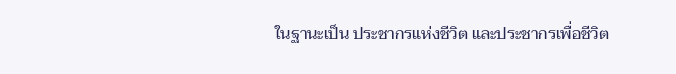ในฐานะเป็น ประชากรแห่งชีวิต และประชากรเพื่อชีวิต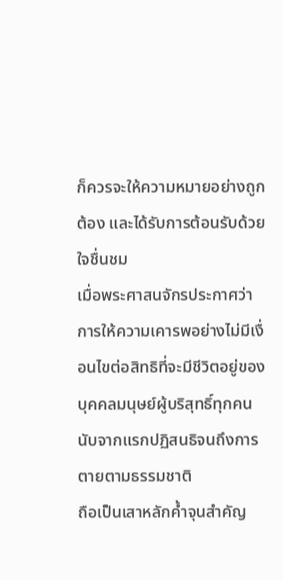ก็ควรจะให้ความหมายอย่างถูกต้อง และได้รับการต้อนรับด้วยใจชื่นชม
เมื่อพระศาสนจักรประกาศว่า
การให้ความเคารพอย่างไม่มีเงื่อนไขต่อสิทธิที่จะมีชีวิตอยู่ของบุคคลมนุษย์ผู้บริสุทธิ์ทุกคน
นับจากแรกปฏิสนธิจนถึงการตายตามธรรมชาติ
ถือเป็นเสาหลักค้ำจุนสำคัญ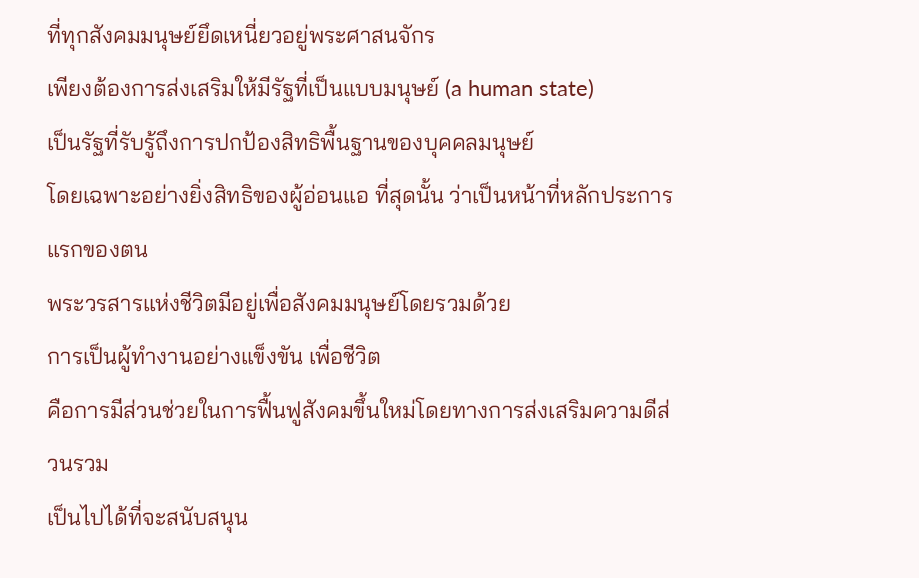ที่ทุกสังคมมนุษย์ยึดเหนี่ยวอยู่พระศาสนจักร
เพียงต้องการส่งเสริมให้มีรัฐที่เป็นแบบมนุษย์ (a human state)
เป็นรัฐที่รับรู้ถึงการปกป้องสิทธิพื้นฐานของบุคคลมนุษย์
โดยเฉพาะอย่างยิ่งสิทธิของผู้อ่อนแอ ที่สุดนั้น ว่าเป็นหน้าที่หลักประการแรกของตน
พระวรสารแห่งชีวิตมีอยู่เพื่อสังคมมนุษย์โดยรวมด้วย
การเป็นผู้ทำงานอย่างแข็งขัน เพื่อชีวิต
คือการมีส่วนช่วยในการฟื้นฟูสังคมขึ้นใหม่โดยทางการส่งเสริมความดีส่วนรวม
เป็นไปได้ที่จะสนับสนุน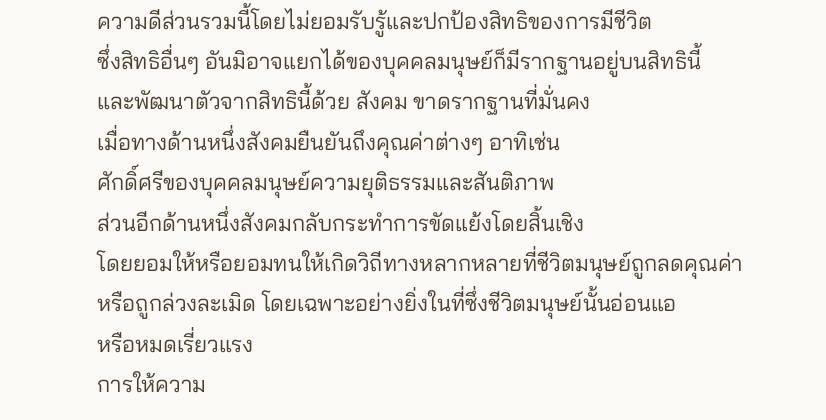ความดีส่วนรวมนี้โดยไม่ยอมรับรู้และปกป้องสิทธิของการมีชีวิต
ซึ่งสิทธิอื่นๆ อันมิอาจแยกได้ของบุคคลมนุษย์ก็มีรากฐานอยู่บนสิทธินี้
และพัฒนาตัวจากสิทธินี้ด้วย สังคม ขาดรากฐานที่มั่นคง
เมื่อทางด้านหนึ่งสังคมยืนยันถึงคุณค่าต่างๆ อาทิเช่น
ศักดิ์ศรีของบุคคลมนุษย์ความยุติธรรมและสันติภาพ
ส่วนอีกด้านหนึ่งสังคมกลับกระทำการขัดแย้งโดยสิ้นเชิง
โดยยอมให้หรือยอมทนให้เกิดวิถีทางหลากหลายที่ชีวิตมนุษย์ถูกลดคุณค่า
หรือถูกล่วงละเมิด โดยเฉพาะอย่างยิ่งในที่ซึ่งชีวิตมนุษย์นั้นอ่อนแอ
หรือหมดเรี่ยวแรง
การให้ความ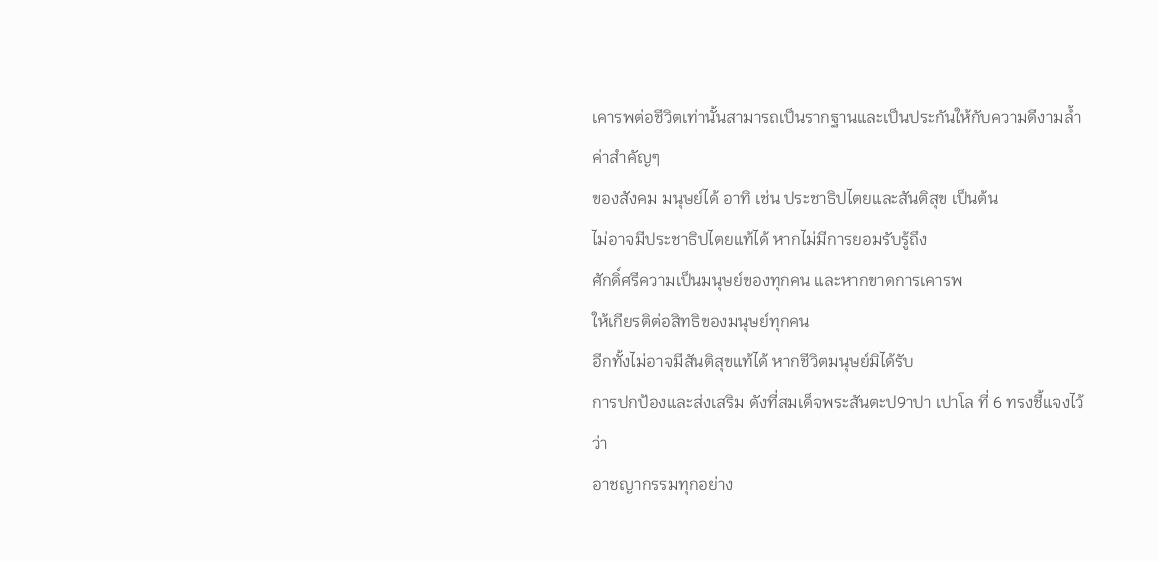เคารพต่อชีวิตเท่านั้นสามารถเป็นรากฐานและเป็นประกันให้กับความดีงามล้ำค่าสำคัญๆ
ของสังคม มนุษย์ได้ อาทิ เช่น ประชาธิปไตยและสันติสุข เป็นต้น
ไม่อาจมีประชาธิปไตยแท้ได้ หากไม่มีการยอมรับรู้ถึง
ศักดิ์ศรีความเป็นมนุษย์ของทุกคน และหากขาดการเคารพ
ให้เกียรติต่อสิทธิของมนุษย์ทุกคน
อีกทั้งไม่อาจมีสันติสุขแท้ได้ หากชีวิตมนุษย์มิได้รับ
การปกป้องและส่งเสริม ดังที่สมเด็จพระสันตะป9าปา เปาโล ที่ 6 ทรงชี้แจงไว้ว่า
อาชญากรรมทุกอย่าง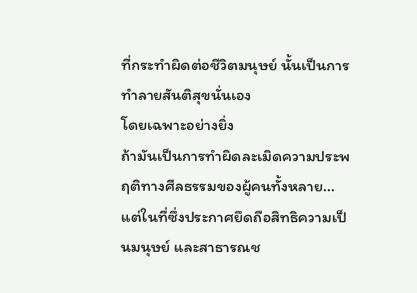ที่กระทำผิดต่อชีวิตมนุษย์ นั้นเป็นการทำลายสันติสุขนั่นเอง
โดยเฉพาะอย่างยิ่ง
ถ้ามันเป็นการทำผิดละเมิดความประพฤติทางศีลธรรมของผู้คนทั้งหลาย...
แต่ในที่ซึ่งประกาศยึดถือสิทธิความเป็นมนุษย์ และสาธารณช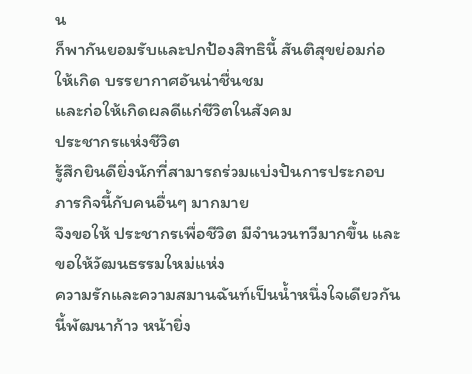น
ก็พากันยอมรับและปกป้องสิทธินี้ สันติสุขย่อมก่อให้เกิด บรรยากาศอันน่าชื่นชม
และก่อให้เกิดผลดีแก่ชีวิตในสังคม
ประชากรแห่งชีวิต
รู้สึกยินดียิ่งนักที่สามารถร่วมแบ่งปันการประกอบภารกิจนี้กับคนอื่นๆ มากมาย
จึงขอให้ ประชากรเพื่อชีวิต มีจำนวนทวีมากขึ้น และขอให้วัฒนธรรมใหม่แห่ง
ความรักและความสมานฉันท์เป็นน้ำหนึ่งใจเดียวกันนี้พัฒนาก้าว หน้ายิ่ง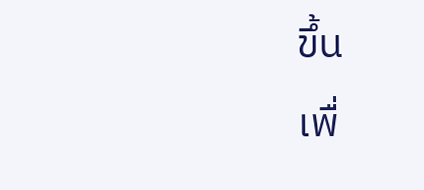ขึ้น
เพื่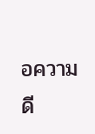อความดี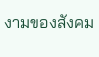งามของสังคม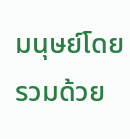มนุษย์โดยรวมด้วย